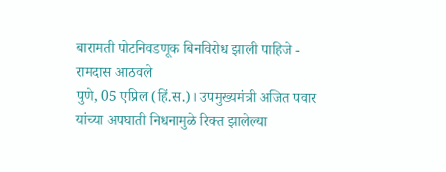बारामती पोटनिवडणूक बिनविरोध झाली पाहिजे - रामदास आठवले
पुणे, 05 एप्रिल (हिं.स.)। उपमुख्यमंत्री अजित पवार यांच्या अपघाती निधनामुळे रिक्त झालेल्या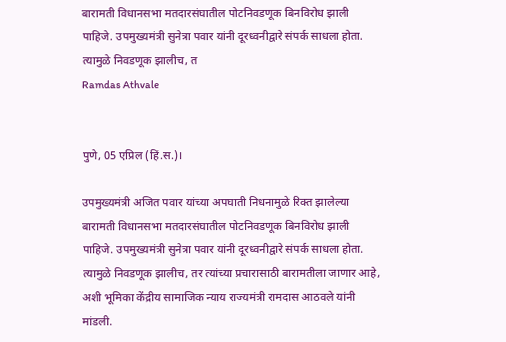बारामती विधानसभा मतदारसंघातील पोटनिवडणूक बिनविरोध झाली पाहिजे. उपमुख्यमंत्री सुनेत्रा पवार यांनी दूरध्वनीद्वारे संपर्क साधला होता. त्यामुळे निवडणूक झालीच, त
Ramdas Athvale


पुणे, 05 एप्रिल (हिं.स.)।

उपमुख्यमंत्री अजित पवार यांच्या अपघाती निधनामुळे रिक्त झालेल्या बारामती विधानसभा मतदारसंघातील पोटनिवडणूक बिनविरोध झाली पाहिजे. उपमुख्यमंत्री सुनेत्रा पवार यांनी दूरध्वनीद्वारे संपर्क साधला होता. त्यामुळे निवडणूक झालीच, तर त्यांच्या प्रचारासाठी बारामतीला जाणार आहे, अशी भूमिका केंद्रीय सामाजिक न्याय राज्यमंत्री रामदास आठवले यांनी मांडली.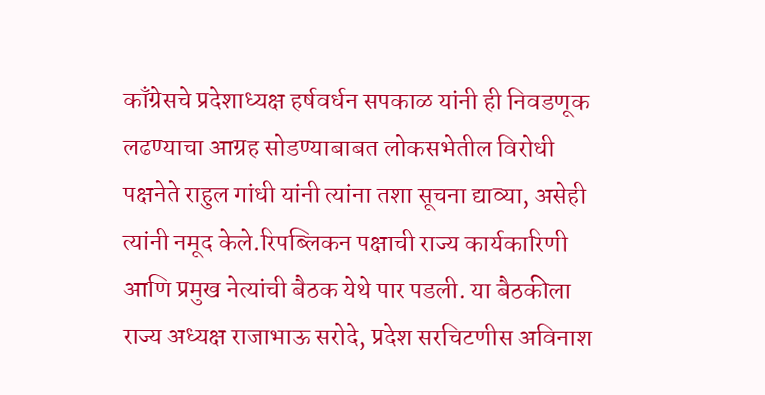काँग्रेसचे प्रदेशाध्यक्ष हर्षवर्धन सपकाळ यांनी ही निवडणूक लढण्याचा आग्रह सोडण्याबाबत लोकसभेतील विरोधी पक्षनेते राहुल गांधी यांनी त्यांना तशा सूचना द्याव्या, असेही त्यांनी नमूद केले.रिपब्लिकन पक्षाची राज्य कार्यकारिणी आणि प्रमुख नेत्यांची बैठक येथे पार पडली. या बैठकीला राज्य अध्यक्ष राजाभाऊ सरोदे, प्रदेश सरचिटणीस अविनाश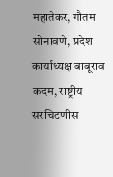महातेकर, गौतम सोनावणे, प्रदेश कार्याध्यक्ष बाबूराव कदम, राष्ट्रीय सरचिटणीस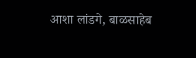आशा लांडगे, बाळसाहेब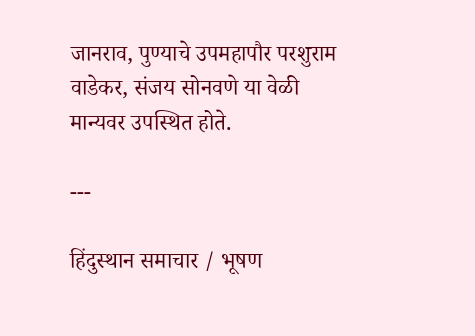जानराव, पुण्याचे उपमहापौर परशुराम वाडेकर, संजय सोनवणे या वेळी मान्यवर उपस्थित होते.

---

हिंदुस्थान समाचार / भूषण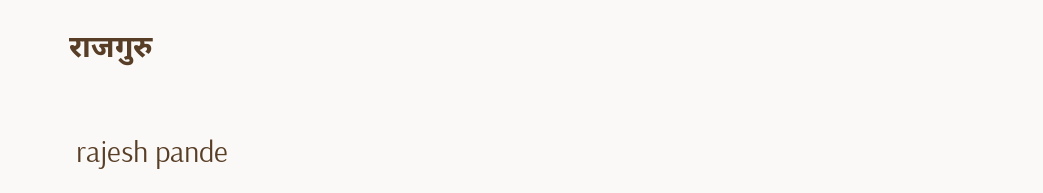राजगुरु


 rajesh pande